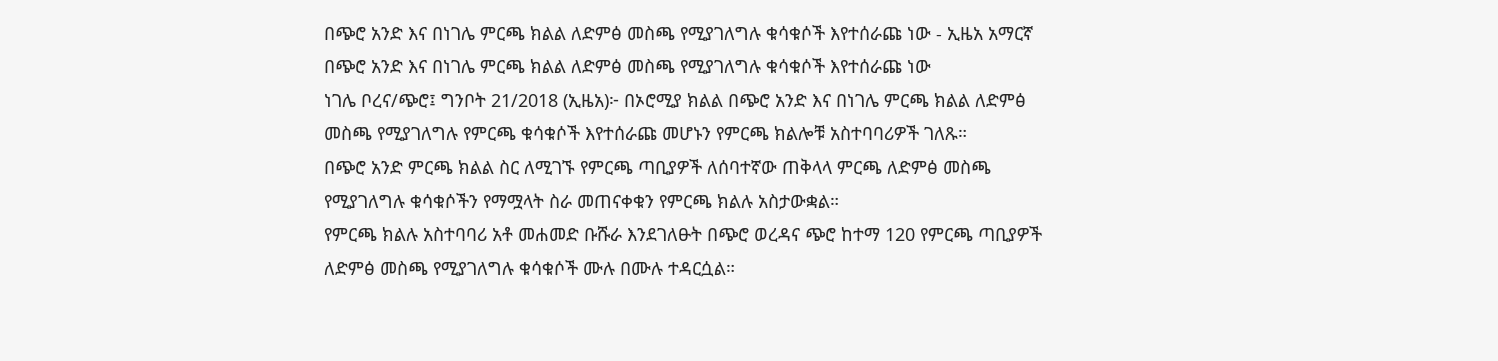በጭሮ አንድ እና በነገሌ ምርጫ ክልል ለድምፅ መስጫ የሚያገለግሉ ቁሳቁሶች እየተሰራጩ ነው - ኢዜአ አማርኛ
በጭሮ አንድ እና በነገሌ ምርጫ ክልል ለድምፅ መስጫ የሚያገለግሉ ቁሳቁሶች እየተሰራጩ ነው
ነገሌ ቦረና/ጭሮ፤ ግንቦት 21/2018 (ኢዜአ)፦ በኦሮሚያ ክልል በጭሮ አንድ እና በነገሌ ምርጫ ክልል ለድምፅ መስጫ የሚያገለግሉ የምርጫ ቁሳቁሶች እየተሰራጩ መሆኑን የምርጫ ክልሎቹ አስተባባሪዎች ገለጹ።
በጭሮ አንድ ምርጫ ክልል ስር ለሚገኙ የምርጫ ጣቢያዎች ለሰባተኛው ጠቅላላ ምርጫ ለድምፅ መስጫ የሚያገለግሉ ቁሳቁሶችን የማሟላት ስራ መጠናቀቁን የምርጫ ክልሉ አስታውቋል።
የምርጫ ክልሉ አስተባባሪ አቶ መሐመድ ቡሹራ እንደገለፁት በጭሮ ወረዳና ጭሮ ከተማ 120 የምርጫ ጣቢያዎች ለድምፅ መስጫ የሚያገለግሉ ቁሳቁሶች ሙሉ በሙሉ ተዳርሷል።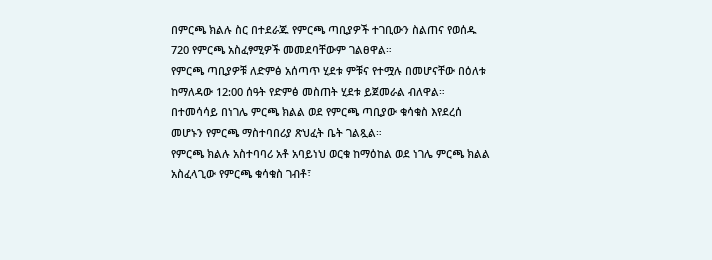በምርጫ ክልሉ ስር በተደራጁ የምርጫ ጣቢያዎች ተገቢውን ስልጠና የወሰዱ 720 የምርጫ አስፈፃሚዎች መመደባቸውም ገልፀዋል።
የምርጫ ጣቢያዎቹ ለድምፅ አሰጣጥ ሂደቱ ምቹና የተሟሉ በመሆናቸው በዕለቱ ከማለዳው 12:00 ሰዓት የድምፅ መስጠት ሂደቱ ይጀመራል ብለዋል።
በተመሳሳይ በነገሌ ምርጫ ክልል ወደ የምርጫ ጣቢያው ቁሳቁስ እየደረሰ መሆኑን የምርጫ ማስተባበሪያ ጽህፈት ቤት ገልጿል።
የምርጫ ክልሉ አስተባባሪ አቶ አባይነህ ወርቁ ከማዕከል ወደ ነገሌ ምርጫ ክልል አስፈላጊው የምርጫ ቁሳቁስ ገብቶ፣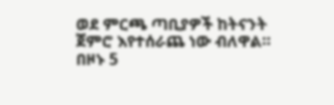ወደ ምርጫ ጣቢያዎች ከትናንት ጀምሮ እየተሰራጨ ነው ብለዋል።
በዞኑ 5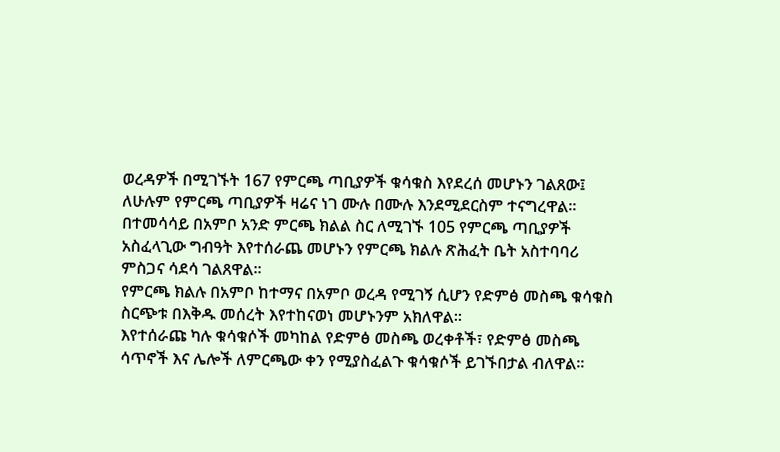ወረዳዎች በሚገኙት 167 የምርጫ ጣቢያዎች ቁሳቁስ እየደረሰ መሆኑን ገልጸው፤ ለሁሉም የምርጫ ጣቢያዎች ዛሬና ነገ ሙሉ በሙሉ እንደሚደርስም ተናግረዋል።
በተመሳሳይ በአምቦ አንድ ምርጫ ክልል ስር ለሚገኙ 105 የምርጫ ጣቢያዎች አስፈላጊው ግብዓት እየተሰራጨ መሆኑን የምርጫ ክልሉ ጽሕፈት ቤት አስተባባሪ ምስጋና ሳደሳ ገልጸዋል።
የምርጫ ክልሉ በአምቦ ከተማና በአምቦ ወረዳ የሚገኝ ሲሆን የድምፅ መስጫ ቁሳቁስ ስርጭቱ በእቅዱ መሰረት እየተከናወነ መሆኑንም አክለዋል።
እየተሰራጩ ካሉ ቁሳቁሶች መካከል የድምፅ መስጫ ወረቀቶች፣ የድምፅ መስጫ ሳጥኖች እና ሌሎች ለምርጫው ቀን የሚያስፈልጉ ቁሳቁሶች ይገኙበታል ብለዋል።